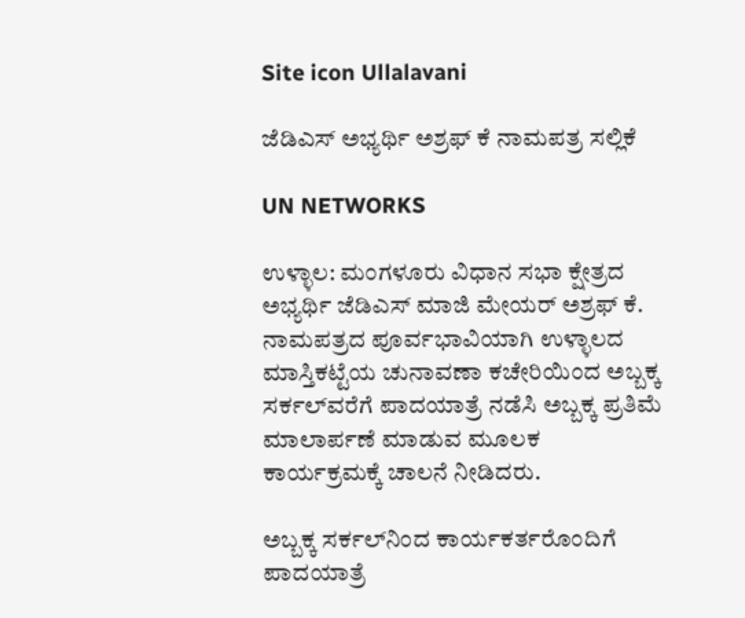Site icon Ullalavani

ಜೆಡಿಎಸ್ ಅಭ್ಯರ್ಥಿ ಅಶ್ರಫ್ ಕೆ ನಾಮಪತ್ರ ಸಲ್ಲಿಕೆ

UN NETWORKS

ಉಳ್ಳಾಲ: ಮಂಗಳೂರು ವಿಧಾನ ಸಭಾ ಕ್ಷೇತ್ರದ ಅಭ್ಯರ್ಥಿ ಜೆಡಿಎಸ್ ಮಾಜಿ ಮೇಯರ್ ಅಶ್ರಫ್ ಕೆ. ನಾಮಪತ್ರದ ಪೂರ್ವಭಾವಿಯಾಗಿ ಉಳ್ಳಾಲದ ಮಾಸ್ತಿಕಟ್ಟೆಯ ಚುನಾವಣಾ ಕಚೇರಿಯಿಂದ ಅಬ್ಬಕ್ಕ ಸರ್ಕಲ್‍ವರೆಗೆ ಪಾದಯಾತ್ರೆ ನಡೆಸಿ ಅಬ್ಬಕ್ಕ ಪ್ರತಿಮೆ ಮಾಲಾರ್ಪಣೆ ಮಾಡುವ ಮೂಲಕ ಕಾರ್ಯಕ್ರಮಕ್ಕೆ ಚಾಲನೆ ನೀಡಿದರು.

ಅಬ್ಬಕ್ಕ ಸರ್ಕಲ್‍ನಿಂದ ಕಾರ್ಯಕರ್ತರೊಂದಿಗೆ ಪಾದಯಾತ್ರೆ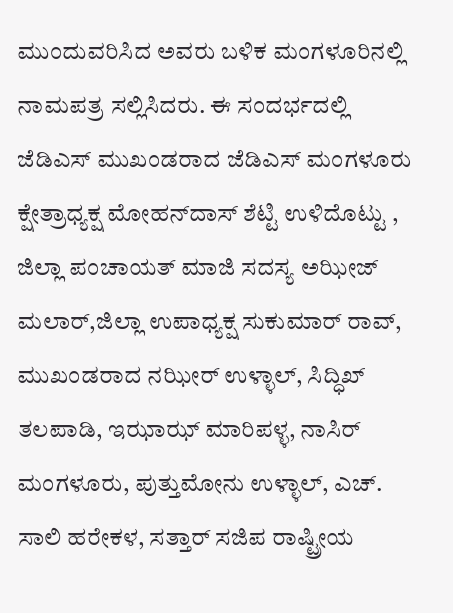ಮುಂದುವರಿಸಿದ ಅವರು ಬಳಿಕ ಮಂಗಳೂರಿನಲ್ಲಿ ನಾಮಪತ್ರ ಸಲ್ಲಿಸಿದರು. ಈ ಸಂದರ್ಭದಲ್ಲಿ ಜೆಡಿಎಸ್ ಮುಖಂಡರಾದ ಜೆಡಿಎಸ್ ಮಂಗಳೂರು ಕ್ಷೇತ್ರಾಧ್ಯಕ್ಷ ಮೋಹನ್‍ದಾಸ್ ಶೆಟ್ಟಿ ಉಳಿದೊಟ್ಟು , ಜಿಲ್ಲಾ ಪಂಚಾಯತ್ ಮಾಜಿ ಸದಸ್ಯ ಅಝೀಜ್ ಮಲಾರ್,ಜಿಲ್ಲಾ ಉಪಾಧ್ಯಕ್ಷ ಸುಕುಮಾರ್ ರಾವ್, ಮುಖಂಡರಾದ ನಝೀರ್ ಉಳ್ಳಾಲ್, ಸಿದ್ಧಿಖ್ ತಲಪಾಡಿ, ಇಝಾಝ್ ಮಾರಿಪಳ್ಳ, ನಾಸಿರ್ ಮಂಗಳೂರು, ಪುತ್ತುಮೋನು ಉಳ್ಳಾಲ್, ಎಚ್. ಸಾಲಿ ಹರೇಕಳ, ಸತ್ತಾರ್ ಸಜಿಪ ರಾಷ್ಟ್ರೀಯ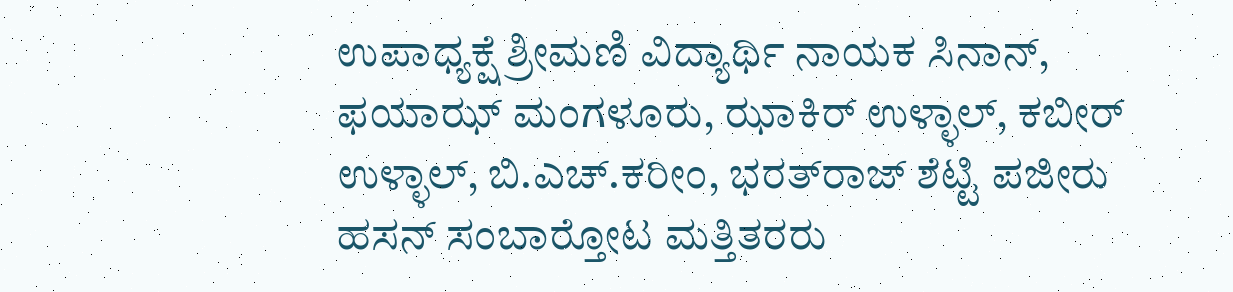ಉಪಾಧ್ಯಕ್ಷೆ ಶ್ರೀಮಣಿ ವಿದ್ಯಾರ್ಥಿ ನಾಯಕ ಸಿನಾನ್, ಫಯಾಝ್ ಮಂಗಳೂರು, ಝಾಕಿರ್ ಉಳ್ಳಾಲ್, ಕಬೀರ್ ಉಳ್ಳಾಲ್, ಬಿ.ಎಚ್.ಕರೀಂ, ಭರತ್‍ರಾಜ್ ಶೆಟ್ಟಿ ಪಜೀರು ಹಸನ್ ಸಂಬಾರ್‍ತೋಟ ಮತ್ತಿತರರು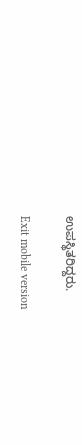ಉಪಸ್ಥಿತರಿದ್ದರು.

Exit mobile version